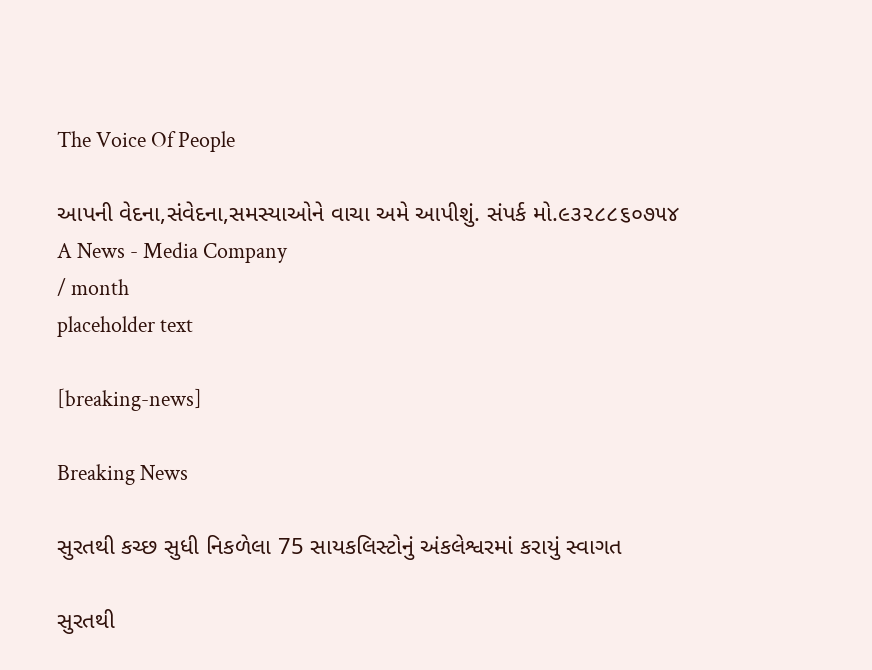The Voice Of People

આપની વેદના,સંવેદના,સમસ્યાઓને વાચા અમે આપીશું. સંપર્ક મો.૯૩૨૮૮૬૦૭૫૪
A News - Media Company
/ month
placeholder text

[breaking-news]

Breaking News

સુરતથી કચ્છ સુધી નિકળેલા 75 સાયકલિસ્ટોનું અંકલેશ્વરમાં કરાયું સ્વાગત

સુરતથી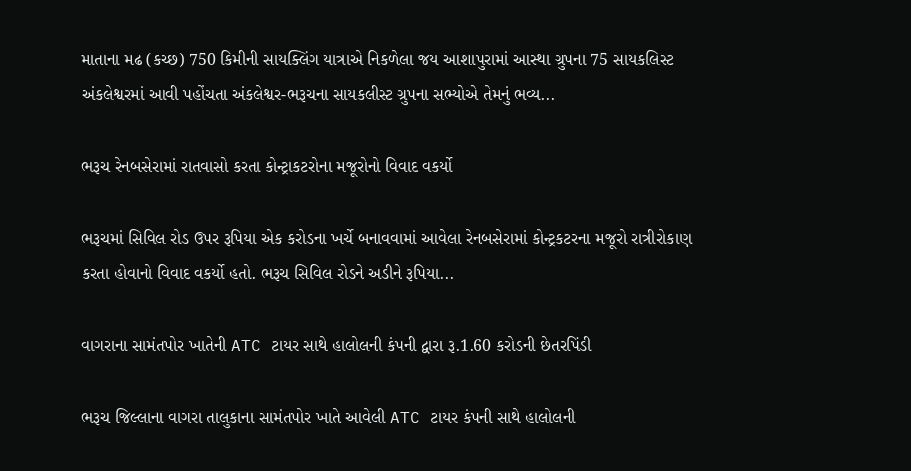માતાના મઢ (કચ્છ) 750 કિમીની સાયક્લિંગ યાત્રાએ નિકળેલા જય આશાપુરામાં આસ્થા ગ્રુપના 75 સાયકલિસ્ટ અંકલેશ્વરમાં આવી પહોંચતા અંકલેશ્વર-ભરૂચના સાયકલીસ્ટ ગ્રુપના સભ્યોએ તેમનું ભવ્ય...

ભરૂચ રેનબસેરામાં રાતવાસો કરતા કોન્ટ્રાકટરોના મજૂરોનો વિવાદ વકર્યો

ભરૂચમાં સિવિલ રોડ ઉપર રૂપિયા એક કરોડના ખર્ચે બનાવવામાં આવેલા રેનબસેરામાં કોન્ટ્રકટરના મજૂરો રાત્રીરોકાણ કરતા હોવાનો વિવાદ વકર્યો હતો. ભરૂચ સિવિલ રોડને અડીને રૂપિયા...

વાગરાના સામંતપોર ખાતેની ATC ટાયર સાથે હાલોલની કંપની દ્વારા રૂ.1.60 કરોડની છેતરપિંડી

ભરૂચ જિલ્લાના વાગરા તાલુકાના સામંતપોર ખાતે આવેલી ATC ટાયર કંપની સાથે હાલોલની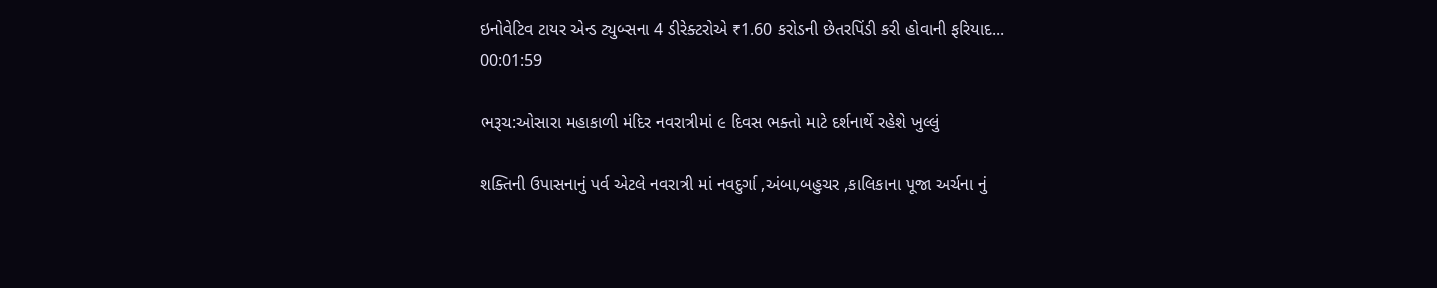ઇનોવેટિવ ટાયર એન્ડ ટ્યુબ્સના 4 ડીરેક્ટરોએ ₹1.60 કરોડની છેતરપિંડી કરી હોવાની ફરિયાદ...
00:01:59

ભરૂચ:ઓસારા મહાકાળી મંદિર નવરાત્રીમાં ૯ દિવસ ભક્તો માટે દર્શનાર્થે રહેશે ખુલ્લું

શક્તિની ઉપાસનાનું પર્વ એટલે નવરાત્રી માં નવદુર્ગા ,અંબા,બહુચર ,કાલિકાના પૂજા અર્ચના નું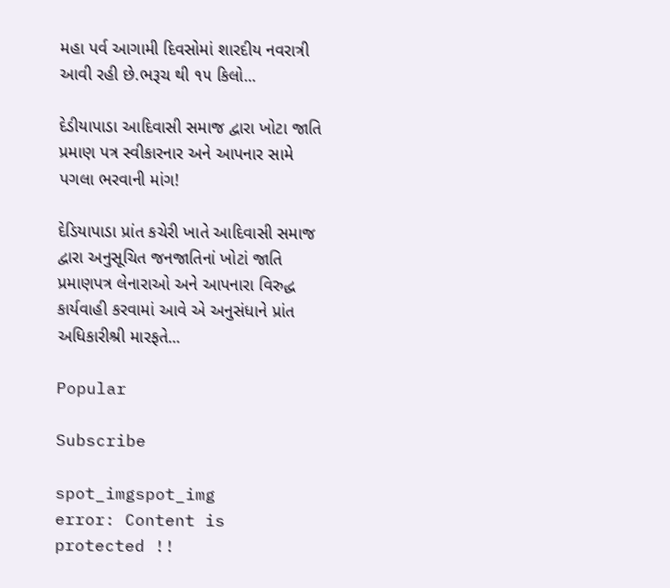મહા પર્વ આગામી દિવસોમાં શારદીય નવરાત્રી આવી રહી છે.ભરૂચ થી ૧૫ કિલો...

દેડીયાપાડા આદિવાસી સમાજ દ્વારા ખોટા જાતિ પ્રમાણ પત્ર સ્વીકારનાર અને આપનાર સામે પગલા ભરવાની માંગ!

દેડિયાપાડા પ્રાંત કચેરી ખાતે આદિવાસી સમાજ દ્વારા અનુસૂચિત જનજાતિનાં ખોટાં જાતિ પ્રમાણપત્ર લેનારાઓ અને આપનારા વિરુદ્ધ કાર્યવાહી કરવામાં આવે એ અનુસંધાને પ્રાંત અધિકારીશ્રી મારફતે...

Popular

Subscribe

spot_imgspot_img
error: Content is protected !!